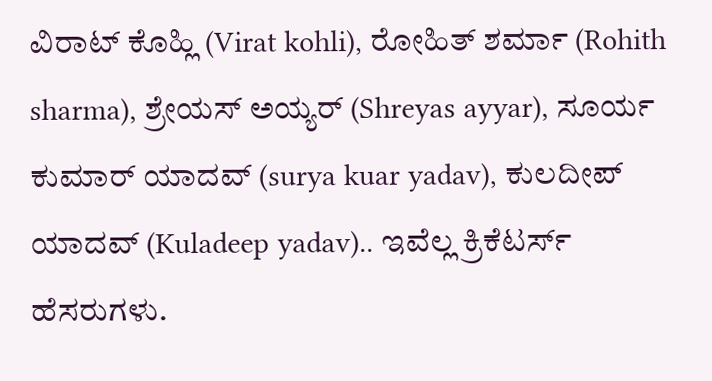ವಿರಾಟ್ ಕೊಹ್ಲಿ (Virat kohli), ರೋಹಿತ್ ಶರ್ಮಾ (Rohith sharma), ಶ್ರೇಯಸ್ ಅಯ್ಯರ್ (Shreyas ayyar), ಸೂರ್ಯ ಕುಮಾರ್ ಯಾದವ್ (surya kuar yadav), ಕುಲದೀಪ್ ಯಾದವ್ (Kuladeep yadav).. ಇವೆಲ್ಲ ಕ್ರಿಕೆಟರ್ಸ್ ಹೆಸರುಗಳು.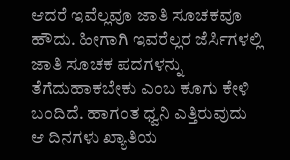ಆದರೆ ಇವೆಲ್ಲವೂ ಜಾತಿ ಸೂಚಕವೂ ಹೌದು. ಹೀಗಾಗಿ ಇವರೆಲ್ಲರ ಜೆರ್ಸಿಗಳಲ್ಲಿ ಜಾತಿ ಸೂಚಕ ಪದಗಳನ್ನು ತೆಗೆದುಹಾಕಬೇಕು ಎಂಬ ಕೂಗು ಕೇಳಿ ಬಂದಿದೆ. ಹಾಗಂತ ಧ್ವನಿ ಎತ್ತಿರುವುದು ಆ ದಿನಗಳು ಖ್ಯಾತಿಯ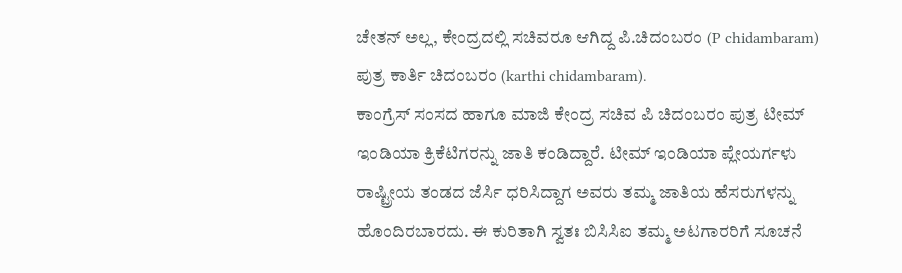ಚೇತನ್ ಅಲ್ಲ, ಕೇಂದ್ರದಲ್ಲಿ ಸಚಿವರೂ ಆಗಿದ್ದ ಪಿ.ಚಿದಂಬರಂ (P chidambaram) ಪುತ್ರ ಕಾರ್ತಿ ಚಿದಂಬರಂ (karthi chidambaram).
ಕಾಂಗ್ರೆಸ್ ಸಂಸದ ಹಾಗೂ ಮಾಜಿ ಕೇಂದ್ರ ಸಚಿವ ಪಿ ಚಿದಂಬರಂ ಪುತ್ರ ಟೀಮ್ ಇಂಡಿಯಾ ಕ್ರಿಕೆಟಿಗರನ್ನು ಜಾತಿ ಕಂಡಿದ್ದಾರೆ. ಟೀಮ್ ಇಂಡಿಯಾ ಪ್ಲೇಯರ್ಗಳು ರಾಷ್ಟ್ರೀಯ ತಂಡದ ಜೆರ್ಸಿ ಧರಿಸಿದ್ದಾಗ ಅವರು ತಮ್ಮ ಜಾತಿಯ ಹೆಸರುಗಳನ್ನು ಹೊಂದಿರಬಾರದು. ಈ ಕುರಿತಾಗಿ ಸ್ವತಃ ಬಿಸಿಸಿಐ ತಮ್ಮ ಅಟಗಾರರಿಗೆ ಸೂಚನೆ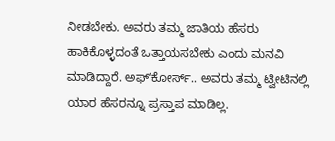ನೀಡಬೇಕು. ಅವರು ತಮ್ಮ ಜಾತಿಯ ಹೆಸರು ಹಾಕಿಕೊಳ್ಳದಂತೆ ಒತ್ತಾಯಸಬೇಕು ಎಂದು ಮನವಿ ಮಾಡಿದ್ದಾರೆ. ಅಫ್ʻಕೋರ್ಸ್.. ಅವರು ತಮ್ಮ ಟ್ವೀಟಿನಲ್ಲಿ ಯಾರ ಹೆಸರನ್ನೂ ಪ್ರಸ್ತಾಪ ಮಾಡಿಲ್ಲ.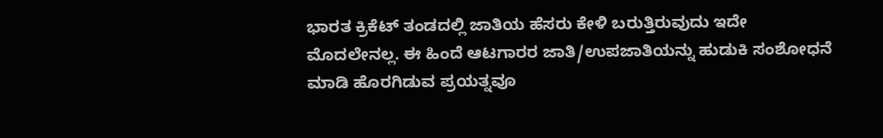ಭಾರತ ಕ್ರಿಕೆಟ್ ತಂಡದಲ್ಲಿ ಜಾತಿಯ ಹೆಸರು ಕೇಳಿ ಬರುತ್ತಿರುವುದು ಇದೇ ಮೊದಲೇನಲ್ಲ. ಈ ಹಿಂದೆ ಆಟಗಾರರ ಜಾತಿ/ಉಪಜಾತಿಯನ್ನು ಹುಡುಕಿ ಸಂಶೋಧನೆ ಮಾಡಿ ಹೊರಗಿಡುವ ಪ್ರಯತ್ನವೂ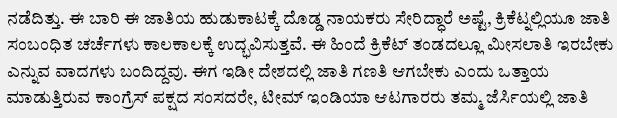ನಡೆದಿತ್ತು. ಈ ಬಾರಿ ಈ ಜಾತಿಯ ಹುಡುಕಾಟಕ್ಕೆ ದೊಡ್ಡ ನಾಯಕರು ಸೇರಿದ್ಧಾರೆ ಅಷ್ಟೆ, ಕ್ರಿಕೆಟ್ನಲ್ಲಿಯೂ ಜಾತಿ ಸಂಬಂಧಿತ ಚರ್ಚೆಗಳು ಕಾಲಕಾಲಕ್ಕೆ ಉದ್ಭವಿಸುತ್ತವೆ. ಈ ಹಿಂದೆ ಕ್ರಿಕೆಟ್ ತಂಡದಲ್ಲೂ ಮೀಸಲಾತಿ ಇರಬೇಕು ಎನ್ನುವ ವಾದಗಳು ಬಂದಿದ್ದವು. ಈಗ ಇಡೀ ದೇಶದಲ್ಲಿ ಜಾತಿ ಗಣತಿ ಆಗಬೇಕು ಎಂದು ಒತ್ತಾಯ ಮಾಡುತ್ತಿರುವ ಕಾಂಗ್ರೆಸ್ ಪಕ್ಷದ ಸಂಸದರೇ, ಟೀಮ್ ಇಂಡಿಯಾ ಆಟಗಾರರು ತಮ್ಮ ಜೆರ್ಸಿಯಲ್ಲಿ ಜಾತಿ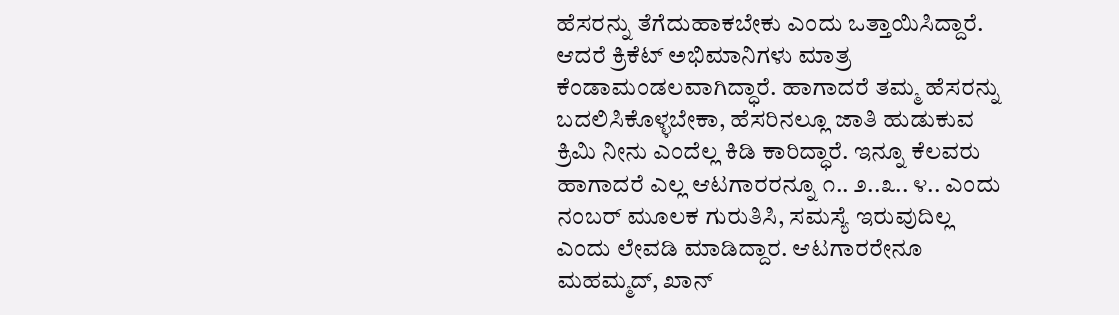ಹೆಸರನ್ನು ತೆಗೆದುಹಾಕಬೇಕು ಎಂದು ಒತ್ತಾಯಿಸಿದ್ದಾರೆ.
ಆದರೆ ಕ್ರಿಕೆಟ್ ಅಭಿಮಾನಿಗಳು ಮಾತ್ರ ಕೆಂಡಾಮಂಡಲವಾಗಿದ್ಧಾರೆ. ಹಾಗಾದರೆ ತಮ್ಮ ಹೆಸರನ್ನು ಬದಲಿಸಿಕೊಳ್ಳಬೇಕಾ, ಹೆಸರಿನಲ್ಲೂ ಜಾತಿ ಹುಡುಕುವ ಕ್ರಿಮಿ ನೀನು ಎಂದೆಲ್ಲ ಕಿಡಿ ಕಾರಿದ್ಧಾರೆ. ಇನ್ನೂ ಕೆಲವರು ಹಾಗಾದರೆ ಎಲ್ಲ ಆಟಗಾರರನ್ನೂ ೧.. ೨..೩.. ೪.. ಎಂದು ನಂಬರ್ ಮೂಲಕ ಗುರುತಿಸಿ, ಸಮಸ್ಯೆ ಇರುವುದಿಲ್ಲ ಎಂದು ಲೇವಡಿ ಮಾಡಿದ್ದಾರ. ಆಟಗಾರರೇನೂ ಮಹಮ್ಮದ್, ಖಾನ್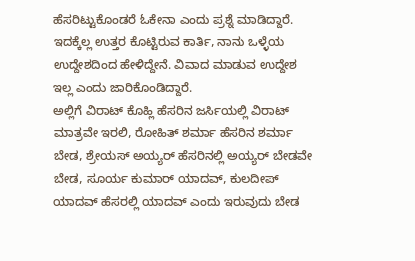ಹೆಸರಿಟ್ಟುಕೊಂಡರೆ ಓಕೇನಾ ಎಂದು ಪ್ರಶ್ನೆ ಮಾಡಿದ್ದಾರೆ. ಇದಕ್ಕೆಲ್ಲ ಉತ್ತರ ಕೊಟ್ಟಿರುವ ಕಾರ್ತಿ, ನಾನು ಒಳ್ಳೆಯ ಉದ್ದೇಶದಿಂದ ಹೇಳಿದ್ದೇನೆ. ವಿವಾದ ಮಾಡುವ ಉದ್ದೇಶ ಇಲ್ಲ ಎಂದು ಜಾರಿಕೊಂಡಿದ್ದಾರೆ.
ಅಲ್ಲಿಗೆ ವಿರಾಟ್ ಕೊಹ್ಲಿ ಹೆಸರಿನ ಜರ್ಸಿಯಲ್ಲಿ ವಿರಾಟ್ ಮಾತ್ರವೇ ಇರಲಿ, ರೋಹಿತ್ ಶರ್ಮಾ ಹೆಸರಿನ ಶರ್ಮಾ ಬೇಡ, ಶ್ರೇಯಸ್ ಅಯ್ಯರ್ ಹೆಸರಿನಲ್ಲಿ ಅಯ್ಯರ್ ಬೇಡವೇ ಬೇಡ, ಸೂರ್ಯ ಕುಮಾರ್ ಯಾದವ್, ಕುಲದೀಪ್ ಯಾದವ್ ಹೆಸರಲ್ಲಿ ಯಾದವ್ ಎಂದು ಇರುವುದು ಬೇಡ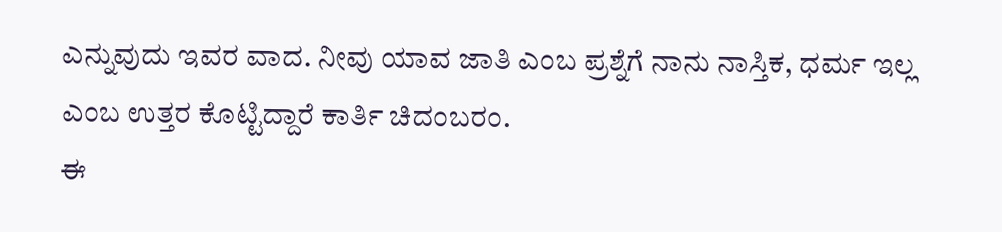ಎನ್ನುವುದು ಇವರ ವಾದ. ನೀವು ಯಾವ ಜಾತಿ ಎಂಬ ಪ್ರಶ್ನೆಗೆ ನಾನು ನಾಸ್ತಿಕ, ಧರ್ಮ ಇಲ್ಲ ಎಂಬ ಉತ್ತರ ಕೊಟ್ಟಿದ್ದಾರೆ ಕಾರ್ತಿ ಚಿದಂಬರಂ.
ಈ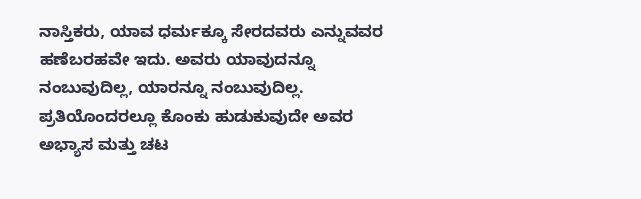ನಾಸ್ತಿಕರು, ಯಾವ ಧರ್ಮಕ್ಕೂ ಸೇರದವರು ಎನ್ನುವವರ ಹಣೆಬರಹವೇ ಇದು. ಅವರು ಯಾವುದನ್ನೂ ನಂಬುವುದಿಲ್ಲ, ಯಾರನ್ನೂ ನಂಬುವುದಿಲ್ಲ. ಪ್ರತಿಯೊಂದರಲ್ಲೂ ಕೊಂಕು ಹುಡುಕುವುದೇ ಅವರ ಅಭ್ಯಾಸ ಮತ್ತು ಚಟ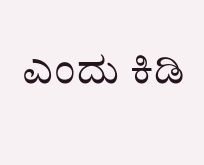ಎಂದು ಕಿಡಿ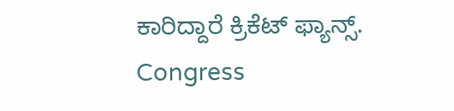ಕಾರಿದ್ದಾರೆ ಕ್ರಿಕೆಟ್ ಫ್ಯಾನ್ಸ್.
Congress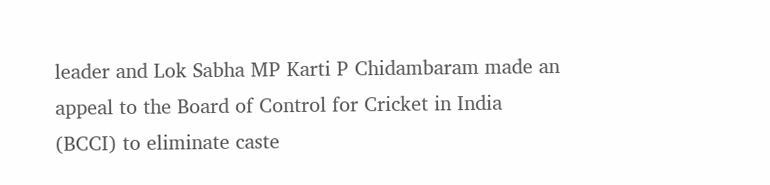leader and Lok Sabha MP Karti P Chidambaram made an appeal to the Board of Control for Cricket in India (BCCI) to eliminate caste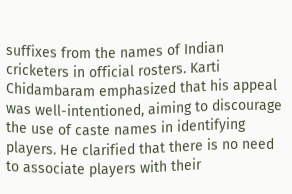suffixes from the names of Indian cricketers in official rosters. Karti Chidambaram emphasized that his appeal was well-intentioned, aiming to discourage the use of caste names in identifying players. He clarified that there is no need to associate players with their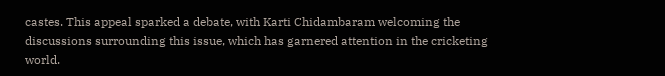castes. This appeal sparked a debate, with Karti Chidambaram welcoming the discussions surrounding this issue, which has garnered attention in the cricketing world.